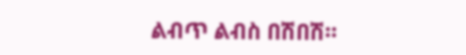ልብጥ ልብስ በሽበሽ።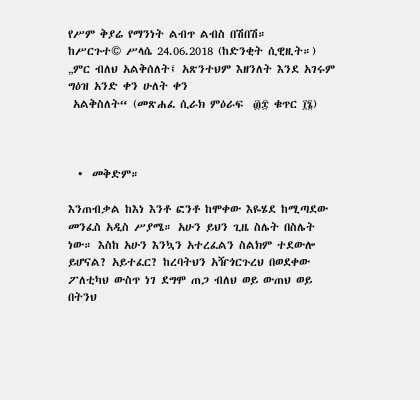የሥም ቅያሬ የማንነት ልብጥ ልብስ በሽበሽ።
ከሥርጉተ© ሥላሴ 24.06.2018 (ከድንቂት ሲዊዚት።)
„ምር ብለህ አልቅሰለት፤ አጽንተህም እዘንለት እንደ አገሩም ግዕዝ አንድ ቀን ሁለት ቀን
 አልቅስለት“ (መጽሐፈ ሲራክ ምዕራፍ  ፴፰ ቁጥር ፲፮)



  •  መቅድም።

እንጠብቃል ከእነ እንቶ ፎንቶ ከሞቀው እዬሄደ ከሚጣደው መንፈስ አዲስ ሥያሜ። አሁን ይህን ጊዜ ስሌት በስሌት ነው። እስከ አሁን እንኳን አተረፈልን ስልክም ተደውሎ ይሆናል? አይተፈር? ከረባትህን አዥጎርጉረህ በወደቀው ፖለቲካህ ውስጥ ነገ ደግሞ ጠጋ ብለህ ወይ ውጠህ ወይ በትንህ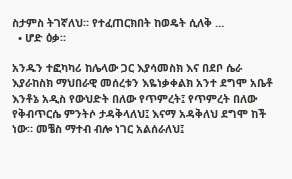ስታምስ ትገኛለህ። የተፈጠርክበት ከወዴት ሲለቅ …
  • ሆድ ዕቃ።

አንዱን ተፎካካሪ ከሌላው ጋር እያሳመስክ እና በደቦ ሴራ እያራከስክ ማህበራዊ መሰረቱን እዬነቃቀልክ አንተ ደግሞ አቤቶ እንቶኔ አዲስ የውህድት በለው የጥምረት፤ የጥምረት በለው የቅብጥርሴ ምንትሶ ታዳቅላለህ፤ እናማ አዳቅለህ ደግሞ ከች ነው። መቼስ ማተብ ብሎ ነገር አልሰራለህ፤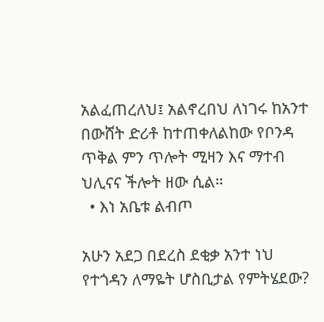አልፈጠረለህ፤ አልኖረበህ ለነገሩ ከአንተ በውሸት ድሪቶ ከተጠቀለልከው የቦንዳ ጥቅል ምን ጥሎት ሚዛን እና ማተብ ህሊናና ችሎት ዘው ሲል።
  • እነ አቤቱ ልብጦ

አሁን አደጋ በደረስ ደቂቃ አንተ ነህ የተጎዳን ለማዬት ሆስቢታል የምትሄደው?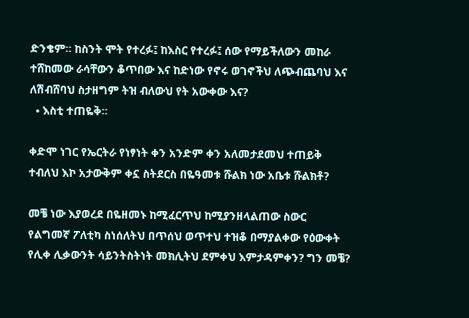ድንቄም። ከስንት ሞት የተረፉ፤ ከእስር የተረፉ፤ ሰው የማይችለውን መከራ ተሸከመው ራሳቸውን ቆጥበው እና ከድነው የኖሩ ወገኖችህ ለጭብጨባህ እና ለሽብሸባህ ስታዘግም ትዝ ብለውህ የት አውቀው እና?
  • እስቲ ተጠዬቅ።

ቀድሞ ነገር የኤርትራ የነፃነት ቀን አንድም ቀን አለመታደመህ ተጠይቅ ተብለህ እኮ አታውቅም ቀኗ ስትደርስ በዬዓመቱ ሹልክ ነው አቤቱ ሹልክቶ?

መቼ ነው እያወረደ በዬዘመኑ ከሚፈርጥህ ከሚያንዘላልጠው ስውር የልግመኛ ፖለቲካ ስነሰለትህ በጥሰህ ወጥተህ ተዝቆ በማያልቀው የዕውቀት የሊቀ ሊቃውንት ሳይንትስትነት መክሊትህ ደምቀህ እምታዳምቀን? ግን መቼ?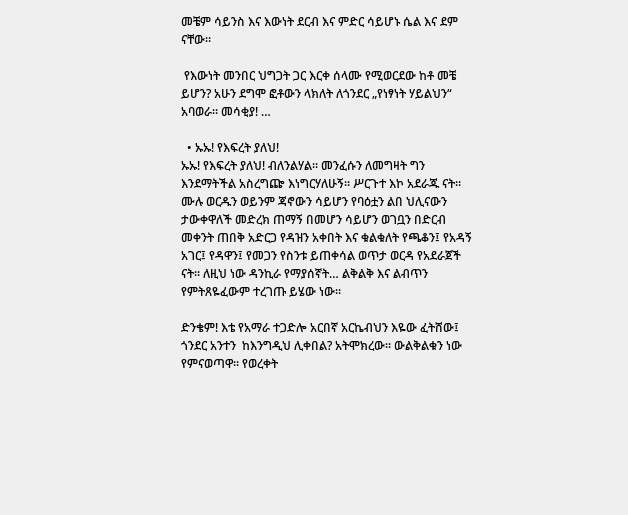መቼም ሳይንስ እና እውነት ደርብ እና ምድር ሳይሆኑ ሴል እና ደም ናቸው።

 የእውነት መንበር ህግጋት ጋር እርቀ ሰላሙ የሚወርደው ከቶ መቼ ይሆን? አሁን ደግሞ ፎቶውን ላክለት ለጎንደር „የነፃነት ሃይልህን“ አባወራ። መሳቂያ! …

  • ኡኡ! የእፍረት ያለህ!
ኡኡ! የእፍረት ያለህ! ብለንልሃል። መንፈሱን ለመግዛት ግን እንደማትችል አስረግጬ እነግርሃለሁኝ። ሥርጉተ እኮ አደራጁ ናት። ሙሉ ወርዱን ወይንም ጃኖውን ሳይሆን የባዕቷን ልበ ህሊናውን ታውቀዋለች መድረክ ጠማኝ በመሆን ሳይሆን ወገቧን በድርብ መቀንት ጠበቅ አድርጋ የዳዝን አቀበት እና ቁልቁለት የጫቆን፤ የአዳኝ አገር፤ የዳዋን፤ የመጋን የስንቱ ይጠቀሳል ወጥታ ወርዳ የአደራጀች ናት። ለዚህ ነው ዳንኪራ የማያሰኛት… ልቅልቅ እና ልብጥን የምትጸዬፈውም ተረገጡ ይሄው ነው።

ድንቄም! እቴ የአማራ ተጋድሎ አርበኛ አርኬብህን እዬው ፈትሸው፤ ጎንደር አንተን  ከእንግዲህ ሊቀበል? አትሞክረው። ውልቅልቁን ነው የምናወጣዋ። የወረቀት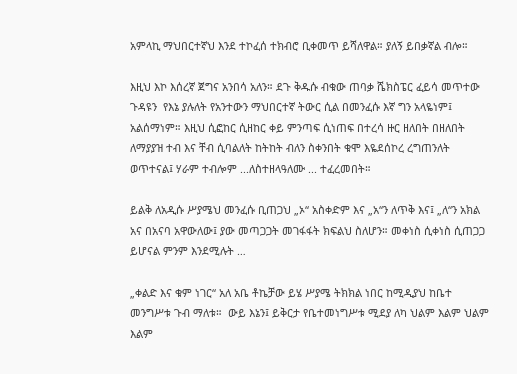አምላኪ ማህበርተኛህ እንደ ተኮፈሰ ተክብሮ ቢቀመጥ ይሻለዋል። ያለኝ ይበቃኛል ብሎ።

እዚህ እኮ እሰረኛ ጀግና አንበሳ አለን። ደጉ ቅዱሱ ብቁው ጠባቃ ሼክስፔር ፈይሳ መጥተው ጉዳዩን  የእኔ ያሉለት የአንተውን ማህበርተኛ ትውር ሲል በመንፈሱ እኛ ግን አላዬነም፤ አልሰማነም። እዚህ ሲፎከር ሲዘከር ቀይ ምንጣፍ ሲነጠፍ በተረሳ ዙር ዘለበት በዘለበት ለማያያዝ ተብ እና ቸብ ሲባልለት ከትከት ብለን ስቀንበት ቁሞ እዬደሰኮረ ረግጠንለት ወጥተናል፤ ሃራም ተብሎም ...ለስተዘላዓለሙ ... ተፈረመበት።

ይልቅ ለአዲሱ ሥያሜህ መንፈሱ ቢጠጋህ „ኦ“ አስቀድም እና „አ“ን ለጥቅ እና፤ „ለ“ን አክል አና በአናባ አዋውለው፤ ያው መጣጋጋት መገፋፋት ክፍልህ ስለሆን። መቀነስ ሲቀነስ ሲጠጋጋ ይሆናል ምንም እንደሚሉት …

„ቀልድ እና ቁም ነገር“ አለ አቤ ቶኬቻው ይሄ ሥያሜ ትክክል ነበር ከሚዲያህ ከቤተ መንግሥቱ ጉብ ማለቱ።  ውይ እኔን፤ ይቅርታ የቤተመነግሥቱ ሚደያ ለካ ህልም እልም ህልም እልም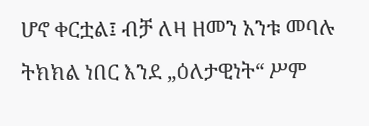ሆኖ ቀርቷል፤ ብቻ ለዛ ዘመን አንቱ መባሉ ትክክል ነበር እንደ „ዕለታዊነት“ ሥም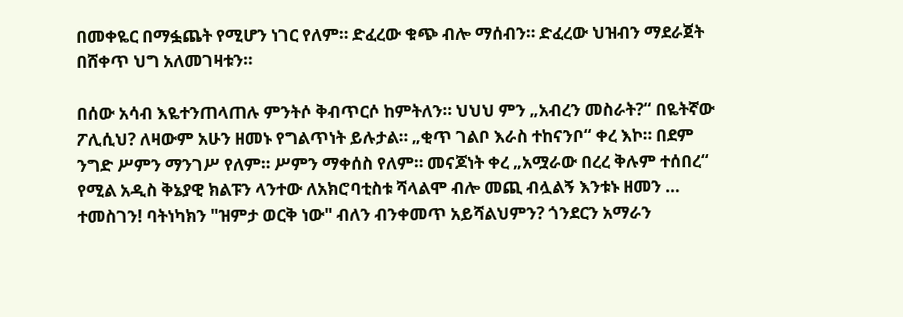በመቀዬር በማፏጨት የሚሆን ነገር የለም። ድፈረው ቁጭ ብሎ ማሰብን። ድፈረው ህዝብን ማደራጀት በሸቀጥ ህግ አለመገዛቱን።

በሰው አሳብ እዬተንጠላጠሉ ምንትሶ ቅብጥርሶ ከምትለን። ህህህ ምን „አብረን መስራት?“ በዬትኛው ፖሊሲህ? ለዛውም አሁን ዘመኑ የግልጥነት ይሉታል። „ቂጥ ገልቦ እራስ ተከናንቦ“ ቀረ እኮ። በደም ንግድ ሥምን ማንገሥ የለም። ሥምን ማቀሰስ የለም። መናጆነት ቀረ „አሟራው በረረ ቅሉም ተሰበረ“ የሚል አዲስ ቅኔያዊ ክልፑን ላንተው ለአክሮባቲስቱ ሻላልሞ ብሎ መጪ ብሏልኝ እንቱኑ ዘመን … ተመስገን! ባትነካክን "ዝምታ ወርቅ ነው" ብለን ብንቀመጥ አይሻልህምን? ጎንደርን አማራን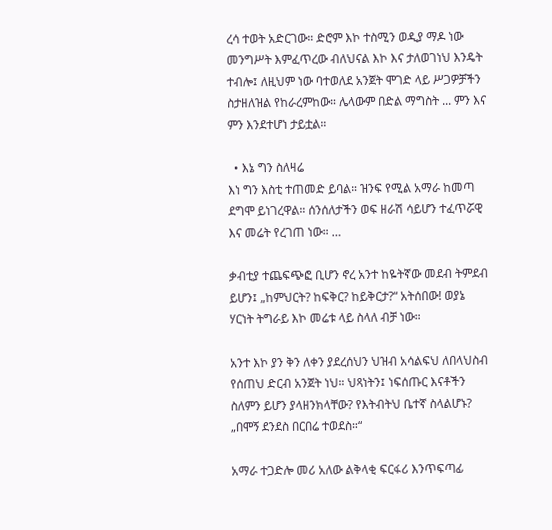ረሳ ተወት አድርገው። ድሮም እኮ ተስሚን ወዲያ ማዶ ነው መንግሥት እምፈጥረው ብለህናል እኮ እና ታለወገነህ እንዴት ተብሎ፤ ለዚህም ነው ባተወለደ አንጀት ሞገድ ላይ ሥጋዎቻችን ስታዘለዝል የከራረምከው። ሌላውም በድል ማግስት ... ምን እና ምን እንደተሆነ ታይቷል።

  • እኔ ግን ስለዛሬ
እነ ግን እስቲ ተጠመድ ይባል። ዝንፍ የሚል አማራ ከመጣ ደግሞ ይነገረዋል። ሰንሰለታችን ወፍ ዘራሽ ሳይሆን ተፈጥሯዊ እና መሬት የረገጠ ነው። …

ቃብቲያ ተጨፍጭፎ ቢሆን ኖረ አንተ ከዬትኛው መደብ ትምደብ ይሆን፤ „ከምህርት? ከፍቅር? ከይቅርታ?“ አትሰበው! ወያኔ ሃርነት ትግራይ እኮ መሬቱ ላይ ስላለ ብቻ ነው።

አንተ እኮ ያን ቅን ለቀን ያደረሰህን ህዝብ አሳልፍህ ለበላህስብ የሰጠህ ድርብ አንጀት ነህ። ህጻነትን፤ ነፍሰጡር እናቶችን ስለምን ይሆን ያላዘንክላቸው? የእትብትህ ቤተኛ ስላልሆኑ? „በሞኝ ደንደስ በርበሬ ተወደስ።“

አማራ ተጋድሎ መሪ አለው ልቅላቂ ፍርፋሪ እንጥፍጣፊ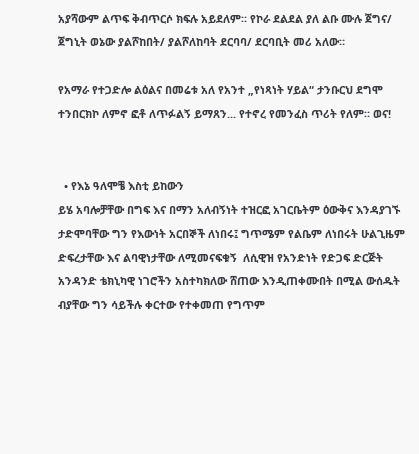አያሻውም ልጥፍ ቅብጥርሶ ክፍሉ አይደለም። የኮራ ደልደል ያለ ልቡ ሙሉ ጀግና/ ጀግኒት ወኔው ያልሾከበት/ ያልሾለከባት ደርባባ/ ደርባቢት መሪ አለው።

የአማራ የተጋድሎ ልዕልና በመሬቱ አለ የአንተ „የነጻነት ሃይል“ ታንቡርህ ደግሞ ተንበርክኮ ለምኖ ፎቶ ለጥፉልኝ ይማጸን... የተኖረ የመንፈስ ጥሪት የለም። ወና!


  • የእኔ ዓለሞቼ እስቲ ይከውን
ይሄ አባሎቻቸው በግፍ እና በማን አለብኝነት ተዝርፎ አገርቤትም ዕውቅና እንዳያገኙ ታድሞባቸው ግን የእውነት አርበኞች ለነበሩ፤ ግጥሜም የልቤም ለነበሩት ሁልጊዜም ድፍረታቸው እና ልባዊነታቸው ለሚመናፍቁኝ  ለሲዊዝ የአንድነት የድጋፍ ድርጅት አንዳንድ ቴክኒካዊ ነገሮችን አስተካክለው ሸጠው እንዲጠቀሙበት በሚል ውሰዱት ብያቸው ግን ሳይችሉ ቀርተው የተቀመጠ የግጥም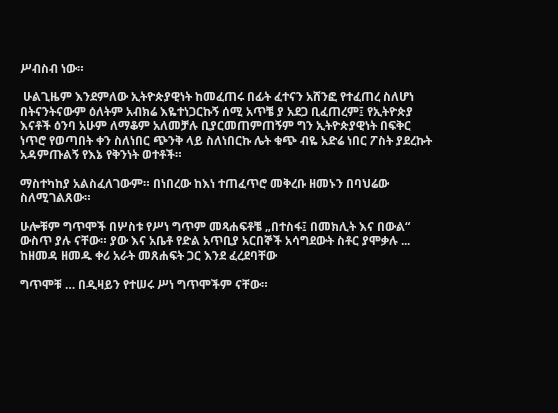ሥብስብ ነው።

 ሁልጊዜም እንደምለው ኢትዮጵያዊነት ከመፈጠሩ በፊት ፈተናን አሸንፎ የተፈጠረ ስለሆነ በትናንትናውም ዕለትም አብክሬ እዬተነጋርኩኝ ሰሚ አጥቼ ያ አደጋ ቢፈጠረም፤ የኢትዮጵያ እናቶች ዕንባ አሁም ለማቆም አለመቻሉ ቢያርመጠምጠኝም ግን ኢትዮጵያዊነት በፍቅር ነጥሮ የወጣበት ቀን ስለነበር ጭንቅ ላይ ስለነበርኩ ሌት ቁጭ ብዬ አድሬ ነበር ፖስት ያደረኩት አዳምጡልኝ የእኔ የቅንነት ወተቶች።

ማስተካከያ አልስፈለገውም። በነበረው ከእነ ተጠፈጥሮ መቅረቡ ዘመኑን በባህሬው ስለሚገልጸው።

ሁሎቹም ግጥሞች በሦስቱ የሥነ ግጥም መጻሐፍቶቼ „በተስፋ፤ በመክሊት እና በውል“ ውስጥ ያሉ ናቸው። ያው እና አቤቶ የድል አጥቢያ አርበኞች አሳግደውት ስቶር ያሞቃሉ ... ከዘመዳ ዘመዱ ቀሪ አራት መጸሐፍት ጋር እንደ ፈረደባቸው

ግጥሞቹ … በዲዛይን የተሠሩ ሥነ ግጥሞችም ናቸው።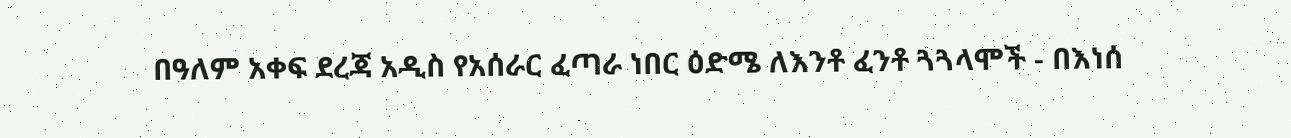በዓለም አቀፍ ደረጃ አዲስ የአሰራር ፈጣራ ነበር ዕድሜ ለእንቶ ፈንቶ ጓጓላሞች - በእነሰ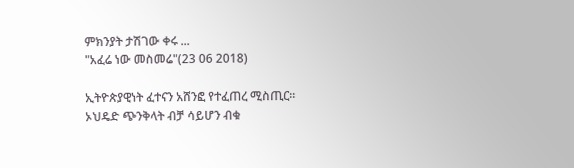ምክንያት ታሽገው ቀሩ ...
"አፈሬ ነው መስመሬ"(23 06 2018)

ኢትዮጵያዊነት ፈተናን አሸንፎ የተፈጠረ ሚስጢር።
ኦህዴድ ጭንቅላት ብቻ ሳይሆን ብቁ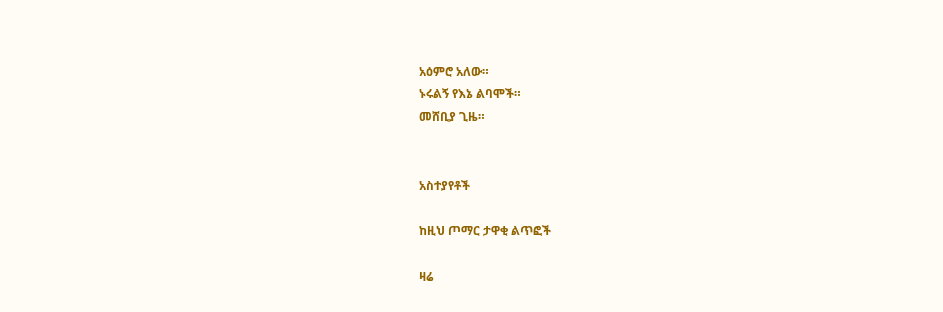አዕምሮ አለው።
ኑሩልኝ የእኔ ልባሞች።
መሸቢያ ጊዜ።


አስተያየቶች

ከዚህ ጦማር ታዋቂ ልጥፎች

ዛሬ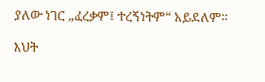ያለው ነገር „ፈረቃም፤ ተረኝነትም“ አይደለም።

እህት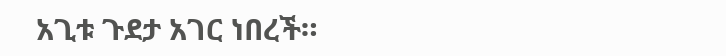አጊቱ ጉደታ አገር ነበረች።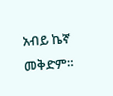አብይ ኬኛ መቅድም።